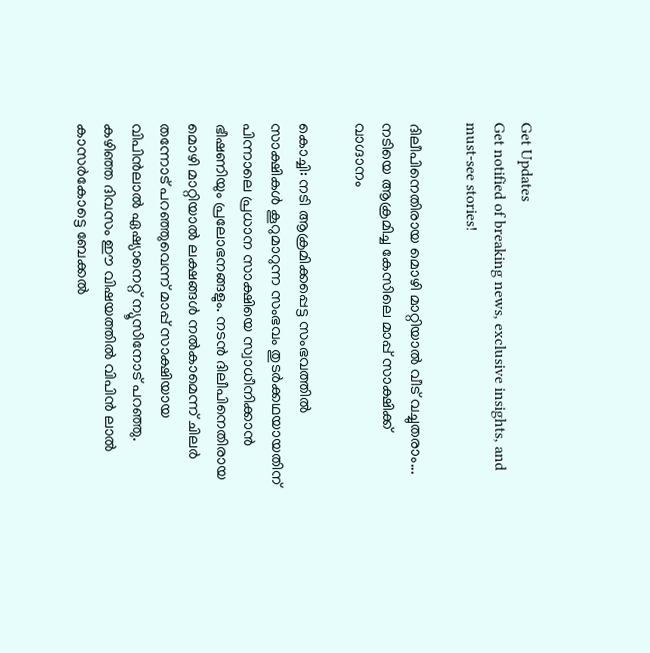Get Updates
Get notified of breaking news, exclusive insights, and must-see stories!

ദിലീപിനെതിരായ മൊഴി മാറ്റിയാല്‍ വീട് വച്ചുതരാം... നടിയെ ആക്രമിച്ച കേസിലെ മാപ്പ് സാക്ഷിക്ക് വാഗ്ദാനം

കൊച്ചി: നടി ആക്രമിക്കപ്പെട്ട സംഭവത്തില്‍ സാക്ഷികള്‍ കൂറുമാറുന്ന സംഭവം തുടര്‍ക്കഥയായതിന് പിന്നാലെ പ്രധാന സാക്ഷിയെ സ്വാധീനിക്കാന്‍ ഭീഷണിയും പ്രലോഭനങ്ങളും. നടന്‍ ദിലീപിനെതിരായ മൊഴി മാറ്റിയാല്‍ ലക്ഷങ്ങള്‍ നല്‍കാമെന്ന് ചിലര്‍ തന്നോട് പറഞ്ഞുവെന്ന് മാപ്പ് സാക്ഷിയായ വിപിന്‍ലാല്‍ ഏഷ്യാനെറ്റ് ന്യൂസിനോട് പറഞ്ഞു. കഴിഞ്ഞ ദിവസം ഈ വിഷയത്തില്‍ വിപിന്‍ ലാല്‍ കാസര്‍കോട്ടെ ബേക്കല്‍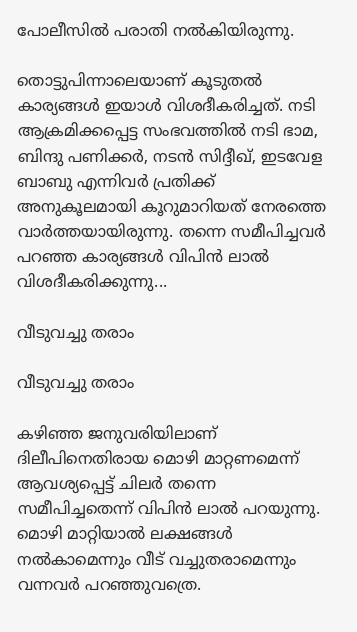പോലീസില്‍ പരാതി നല്‍കിയിരുന്നു.

തൊട്ടുപിന്നാലെയാണ് കൂടുതല്‍ കാര്യങ്ങള്‍ ഇയാള്‍ വിശദീകരിച്ചത്. നടി ആക്രമിക്കപ്പെട്ട സംഭവത്തില്‍ നടി ഭാമ, ബിന്ദു പണിക്കര്‍, നടന്‍ സിദ്ദീഖ്, ഇടവേള ബാബു എന്നിവര്‍ പ്രതിക്ക് അനുകൂലമായി കൂറുമാറിയത് നേരത്തെ വാര്‍ത്തയായിരുന്നു. തന്നെ സമീപിച്ചവര്‍ പറഞ്ഞ കാര്യങ്ങള്‍ വിപിന്‍ ലാല്‍ വിശദീകരിക്കുന്നു...

വീടുവച്ചു തരാം

വീടുവച്ചു തരാം

കഴിഞ്ഞ ജനുവരിയിലാണ് ദിലീപിനെതിരായ മൊഴി മാറ്റണമെന്ന് ആവശ്യപ്പെട്ട് ചിലര്‍ തന്നെ സമീപിച്ചതെന്ന് വിപിന്‍ ലാല്‍ പറയുന്നു. മൊഴി മാറ്റിയാല്‍ ലക്ഷങ്ങള്‍ നല്‍കാമെന്നും വീട് വച്ചുതരാമെന്നും വന്നവര്‍ പറഞ്ഞുവത്രെ.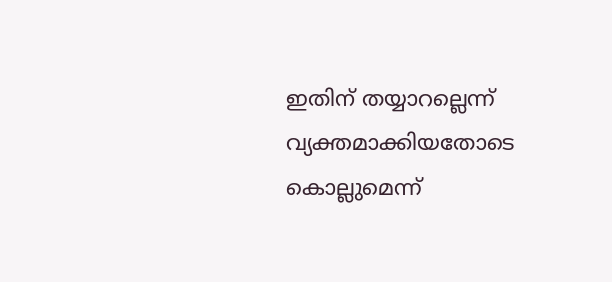ഇതിന് തയ്യാറല്ലെന്ന് വ്യക്തമാക്കിയതോടെ കൊല്ലുമെന്ന്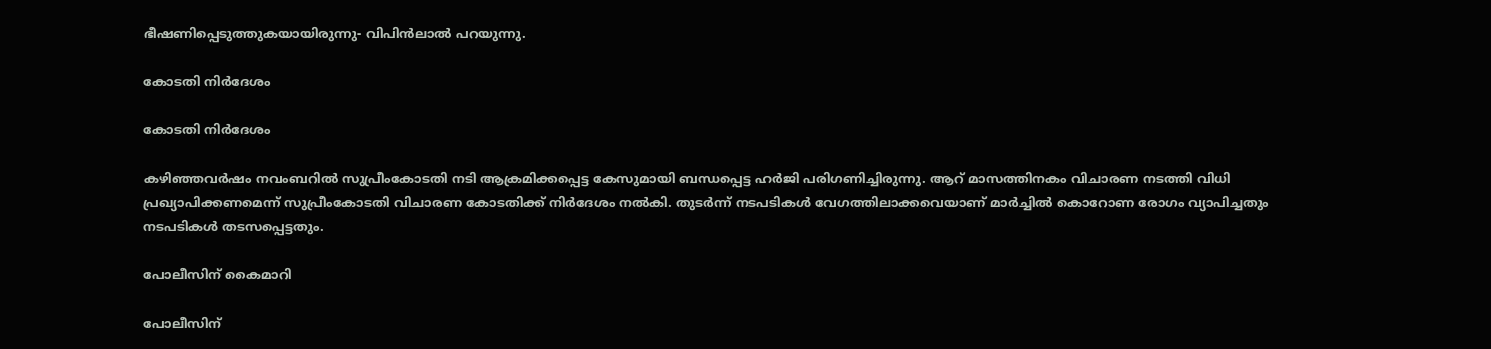ഭീഷണിപ്പെടുത്തുകയായിരുന്നു- വിപിന്‍ലാല്‍ പറയുന്നു.

കോടതി നിര്‍ദേശം

കോടതി നിര്‍ദേശം

കഴിഞ്ഞവര്‍ഷം നവംബറില്‍ സുപ്രീംകോടതി നടി ആക്രമിക്കപ്പെട്ട കേസുമായി ബന്ധപ്പെട്ട ഹര്‍ജി പരിഗണിച്ചിരുന്നു. ആറ് മാസത്തിനകം വിചാരണ നടത്തി വിധി പ്രഖ്യാപിക്കണമെന്ന് സുപ്രീംകോടതി വിചാരണ കോടതിക്ക് നിര്‍ദേശം നല്‍കി. തുടര്‍ന്ന് നടപടികള്‍ വേഗത്തിലാക്കവെയാണ് മാര്‍ച്ചില്‍ കൊറോണ രോഗം വ്യാപിച്ചതും നടപടികള്‍ തടസപ്പെട്ടതും.

പോലീസിന് കൈമാറി

പോലീസിന്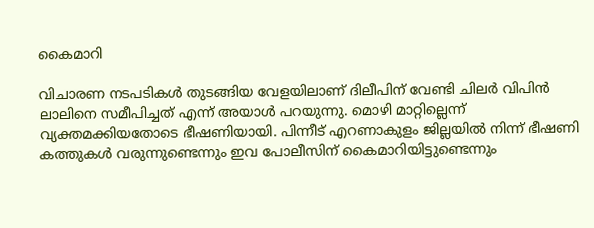കൈമാറി

വിചാരണ നടപടികള്‍ തുടങ്ങിയ വേളയിലാണ് ദിലീപിന് വേണ്ടി ചിലര്‍ വിപിന്‍ ലാലിനെ സമീപിച്ചത് എന്ന് അയാള്‍ പറയുന്നു. മൊഴി മാറ്റില്ലെന്ന് വ്യക്തമക്കിയതോടെ ഭീഷണിയായി. പിന്നീട് എറണാകുളം ജില്ലയില്‍ നിന്ന് ഭീഷണി കത്തുകള്‍ വരുന്നുണ്ടെന്നും ഇവ പോലീസിന് കൈമാറിയിട്ടുണ്ടെന്നും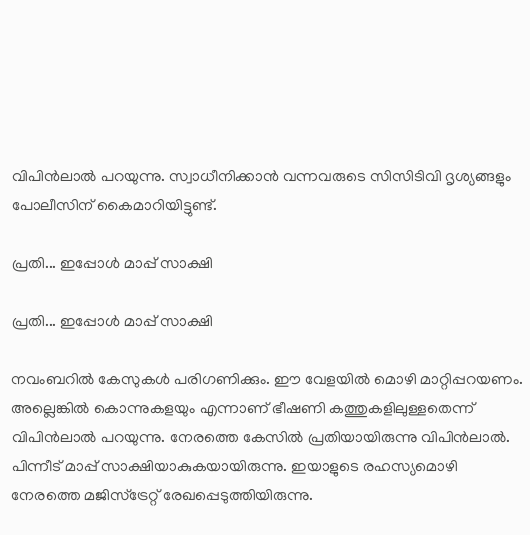വിപിന്‍ലാല്‍ പറയുന്നു. സ്വാധീനിക്കാന്‍ വന്നവരുടെ സിസിടിവി ദൃശ്യങ്ങളും പോലീസിന് കൈമാറിയിട്ടുണ്ട്.

പ്രതി... ഇപ്പോള്‍ മാപ്പ് സാക്ഷി

പ്രതി... ഇപ്പോള്‍ മാപ്പ് സാക്ഷി

നവംബറില്‍ കേസുകള്‍ പരിഗണിക്കും. ഈ വേളയില്‍ മൊഴി മാറ്റിപ്പറയണം. അല്ലെങ്കില്‍ കൊന്നുകളയും എന്നാണ് ഭീഷണി കത്തുകളിലുള്ളതെന്ന് വിപിന്‍ലാല്‍ പറയുന്നു. നേരത്തെ കേസില്‍ പ്രതിയായിരുന്നു വിപിന്‍ലാല്‍. പിന്നീട് മാപ്പ് സാക്ഷിയാകുകയായിരുന്നു. ഇയാളുടെ രഹസ്യമൊഴി നേരത്തെ മജിസ്‌ട്രേറ്റ് രേഖപ്പെടുത്തിയിരുന്നു.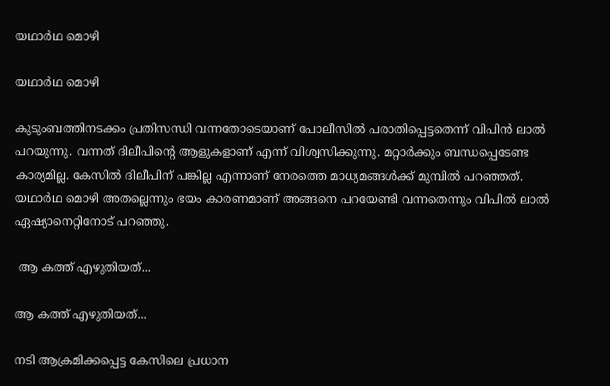യഥാര്‍ഥ മൊഴി

യഥാര്‍ഥ മൊഴി

കുടുംബത്തിനടക്കം പ്രതിസന്ധി വന്നതോടെയാണ് പോലീസില്‍ പരാതിപ്പെട്ടതെന്ന് വിപിന്‍ ലാല്‍ പറയുന്നു. വന്നത് ദിലീപിന്റെ ആളുകളാണ് എന്ന് വിശ്വസിക്കുന്നു. മറ്റാര്‍ക്കും ബന്ധപ്പെടേണ്ട കാര്യമില്ല. കേസില്‍ ദിലീപിന് പങ്കില്ല എന്നാണ് നേരത്തെ മാധ്യമങ്ങള്‍ക്ക് മുമ്പില്‍ പറഞ്ഞത്. യഥാര്‍ഥ മൊഴി അതല്ലെന്നും ഭയം കാരണമാണ് അങ്ങനെ പറയേണ്ടി വന്നതെന്നും വിപില്‍ ലാല്‍ ഏഷ്യാനെറ്റിനോട് പറഞ്ഞു.

 ആ കത്ത് എഴുതിയത്...

ആ കത്ത് എഴുതിയത്...

നടി ആക്രമിക്കപ്പെട്ട കേസിലെ പ്രധാന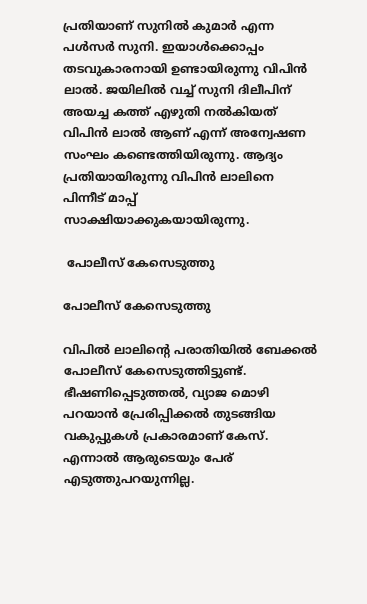പ്രതിയാണ് സുനില്‍ കുമാര്‍ എന്ന പള്‍സര്‍ സുനി. ഇയാള്‍ക്കൊപ്പം തടവുകാരനായി ഉണ്ടായിരുന്നു വിപിന്‍ ലാല്‍. ജയിലില്‍ വച്ച് സുനി ദിലീപിന് അയച്ച കത്ത് എഴുതി നല്‍കിയത് വിപിന്‍ ലാല്‍ ആണ് എന്ന് അന്വേഷണ സംഘം കണ്ടെത്തിയിരുന്നു. ആദ്യം പ്രതിയായിരുന്നു വിപിന്‍ ലാലിനെ പിന്നീട് മാപ്പ് സാക്ഷിയാക്കുകയായിരുന്നു.

 പോലീസ് കേസെടുത്തു

പോലീസ് കേസെടുത്തു

വിപില്‍ ലാലിന്റെ പരാതിയില്‍ ബേക്കല്‍ പോലീസ് കേസെടുത്തിട്ടുണ്ട്. ഭീഷണിപ്പെടുത്തല്‍, വ്യാജ മൊഴി പറയാന്‍ പ്രേരിപ്പിക്കല്‍ തുടങ്ങിയ വകുപ്പുകള്‍ പ്രകാരമാണ് കേസ്. എന്നാല്‍ ആരുടെയും പേര് എടുത്തുപറയുന്നില്ല.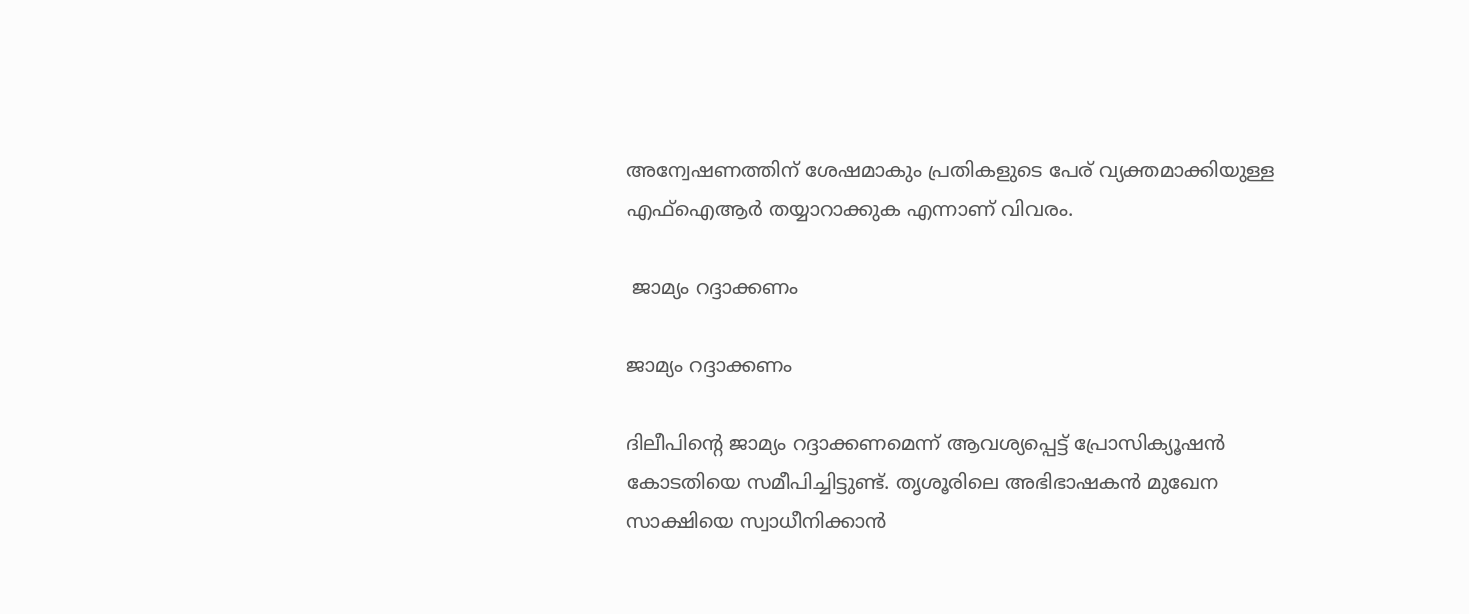അന്വേഷണത്തിന് ശേഷമാകും പ്രതികളുടെ പേര് വ്യക്തമാക്കിയുള്ള എഫ്‌ഐആര്‍ തയ്യാറാക്കുക എന്നാണ് വിവരം.

 ജാമ്യം റദ്ദാക്കണം

ജാമ്യം റദ്ദാക്കണം

ദിലീപിന്റെ ജാമ്യം റദ്ദാക്കണമെന്ന് ആവശ്യപ്പെട്ട് പ്രോസിക്യൂഷന്‍ കോടതിയെ സമീപിച്ചിട്ടുണ്ട്. തൃശൂരിലെ അഭിഭാഷകന്‍ മുഖേന സാക്ഷിയെ സ്വാധീനിക്കാന്‍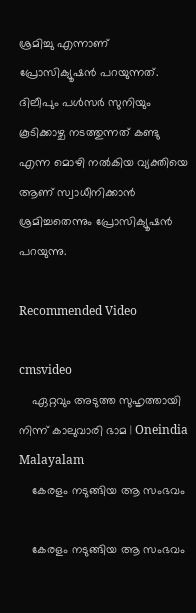ശ്രമിച്ചു എന്നാണ് പ്രോസിക്യൂഷന്‍ പറയുന്നത്. ദിലീപും പള്‍സര്‍ സുനിയും കൂടിക്കാഴ്ച നടത്തുന്നത് കണ്ടു എന്ന മൊഴി നല്‍കിയ വ്യക്തിയെ ആണ് സ്വാധീനിക്കാന്‍ ശ്രമിച്ചതെന്നും പ്രോസിക്യൂഷന്‍ പറയുന്നു.

Recommended Video

cmsvideo
    ഏറ്റവും അടുത്ത സുഹൃത്തായി നിന്ന് കാലുവാരി ഭാമ | Oneindia Malayalam
    കേരളം നടുങ്ങിയ ആ സംഭവം

    കേരളം നടുങ്ങിയ ആ സംഭവം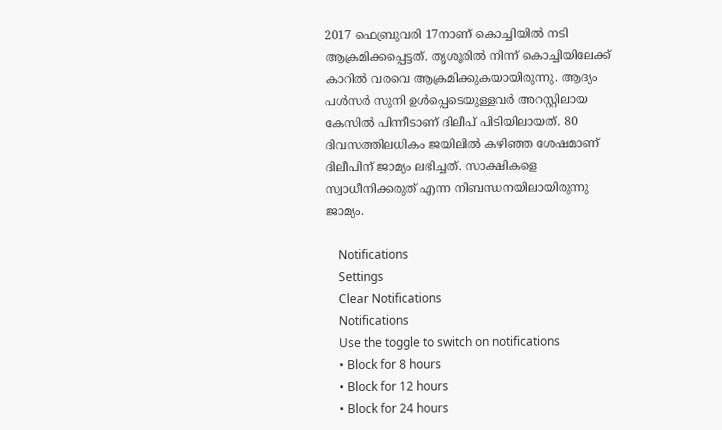2017 ഫെബ്രുവരി 17നാണ് കൊച്ചിയില്‍ നടി ആക്രമിക്കപ്പെട്ടത്. തൃശൂരില്‍ നിന്ന് കൊച്ചിയിലേക്ക് കാറില്‍ വരവെ ആക്രമിക്കുകയായിരുന്നു. ആദ്യം പള്‍സര്‍ സുനി ഉള്‍പ്പെടെയുള്ളവര്‍ അറസ്റ്റിലായ കേസില്‍ പിന്നീടാണ് ദിലീപ് പിടിയിലായത്. 80 ദിവസത്തിലധികം ജയിലില്‍ കഴിഞ്ഞ ശേഷമാണ് ദിലീപിന് ജാമ്യം ലഭിച്ചത്. സാക്ഷികളെ സ്വാധീനിക്കരുത് എന്ന നിബന്ധനയിലായിരുന്നു ജാമ്യം.

    Notifications
    Settings
    Clear Notifications
    Notifications
    Use the toggle to switch on notifications
    • Block for 8 hours
    • Block for 12 hours
    • Block for 24 hours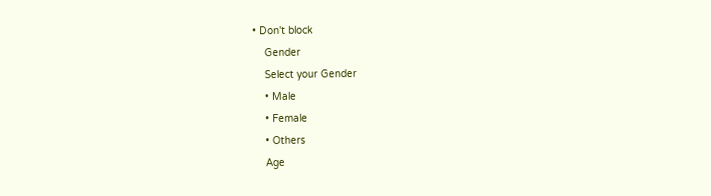• Don't block
    Gender
    Select your Gender
    • Male
    • Female
    • Others
    Age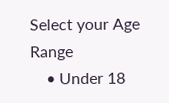Select your Age Range
    • Under 18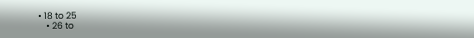• 18 to 25
    • 26 to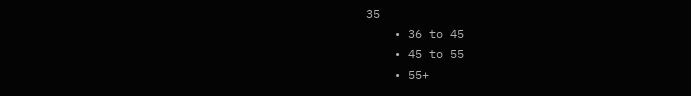35
    • 36 to 45
    • 45 to 55
    • 55+